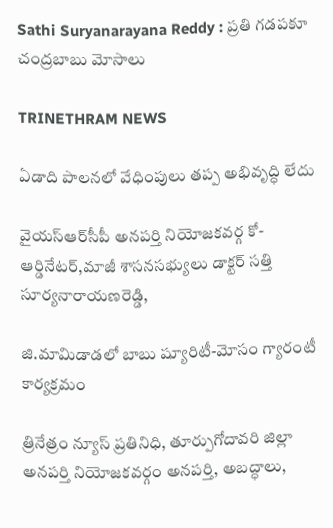Sathi Suryanarayana Reddy : ప్రతి గడపకూ చంద్రబాబు మోసాలు

TRINETHRAM NEWS

ఏడాది పాలనలో వేధింపులు తప్ప అభివృద్ధి లేదు

వైయస్‌ఆర్‌సీపీ అనపర్తి నియోజకవర్గ కో-ఆర్డినేటర్,మాజీ శాసనసభ్యులు డాక్టర్ సత్తి సూర్యనారాయణరెడ్డి,

జి.మామిడాడలో బాబు ష్యూరిటీ-మోసం గ్యారంటీ కార్యక్రమం

త్రినేత్రం న్యూస్ ప్రతినిధి, తూర్పుగోదావరి జిల్లా అనపర్తి నియోజకవర్గం అనపర్తి, అబద్ధాలు,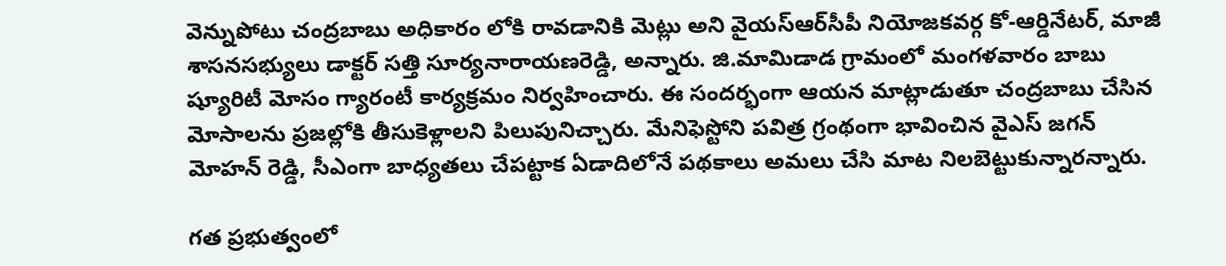వెన్నుపోటు చంద్రబాబు అధికారం లోకి రావడానికి మెట్లు అని వైయస్‌ఆర్‌సీపీ నియోజకవర్గ కో-ఆర్డినేటర్, మాజీ శాసనసభ్యులు డాక్టర్ సత్తి సూర్యనారాయణరెడ్డి, అన్నారు. జి.మామిడాడ గ్రామంలో మంగళవారం బాబు ష్యూరిటీ మోసం గ్యారంటీ కార్యక్రమం నిర్వహించారు. ఈ సందర్భంగా ఆయన మాట్లాడుతూ చంద్రబాబు చేసిన మోసాలను ప్రజల్లోకి తీసుకెళ్లాలని పిలుపునిచ్చారు. మేనిఫెస్టోని పవిత్ర గ్రంథంగా భావించిన వైఎస్ జగన్ మోహన్ రెడ్డి, సీఎంగా బాధ్యతలు చేపట్టాక ఏడాదిలోనే పథకాలు అమలు చేసి మాట నిలబెట్టుకున్నారన్నారు.

గత ప్రభుత్వంలో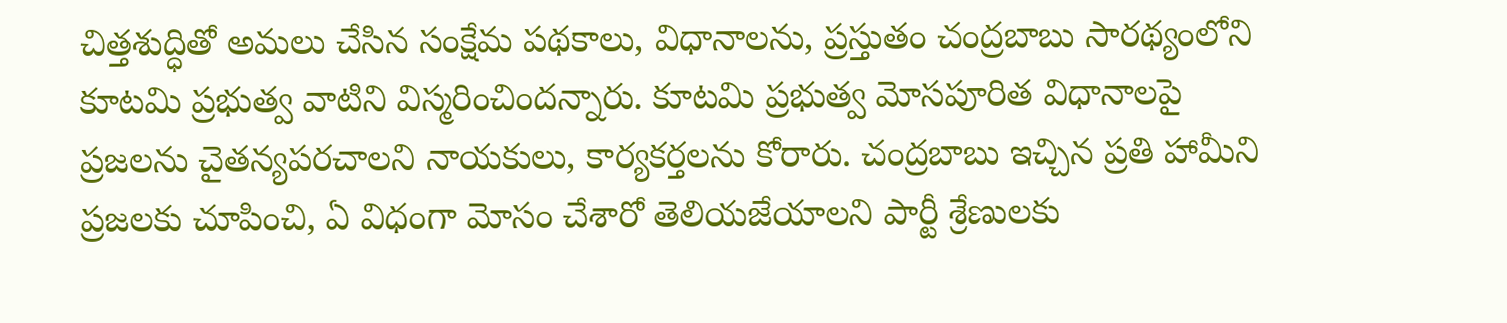చిత్తశుద్ధితో అమలు చేసిన సంక్షేమ పథకాలు, విధానాలను, ప్రస్తుతం చంద్రబాబు సారథ్యంలోని కూటమి ప్రభుత్వ వాటిని విస్మరించిందన్నారు. కూటమి ప్రభుత్వ మోసపూరిత విధానాలపై ప్రజలను చైతన్యపరచాలని నాయకులు, కార్యకర్తలను కోరారు. చంద్రబాబు ఇచ్చిన ప్రతి హామీని ప్రజలకు చూపించి, ఏ విధంగా మోసం చేశారో తెలియజేయాలని పార్టీ శ్రేణులకు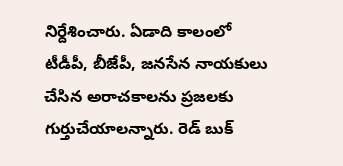నిర్దేశించారు. ఏడాది కాలంలో టీడీపీ, బీజేపీ, జనసేన నాయకులు చేసిన అరాచకాలను ప్రజలకు గుర్తుచేయాలన్నారు. రెడ్ బుక్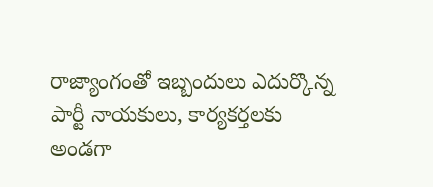రాజ్యాంగంతో ఇబ్బందులు ఎదుర్కొన్న పార్టీ నాయకులు, కార్యకర్తలకు అండగా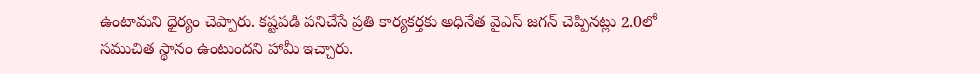ఉంటామని ధైర్యం చెప్పారు. కష్టపడి పనిచేసే ప్రతి కార్యకర్తకు అధినేత వైఎస్ జగన్ చెప్పినట్లు 2.0లో సముచిత స్థానం ఉంటుందని హామీ ఇచ్చారు.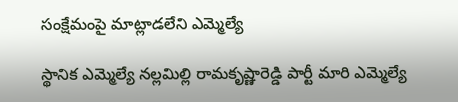సంక్షేమంపై మాట్లాడలేని ఎమ్మెల్యే

స్థానిక ఎమ్మెల్యే నల్లమిల్లి రామకృష్ణారెడ్డి పార్టీ మారి ఎమ్మెల్యే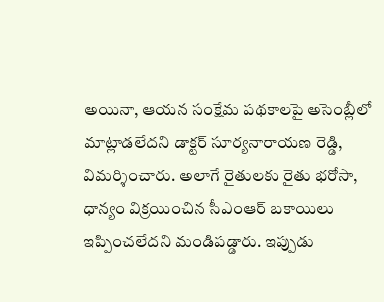అయినా, ఆయన సంక్షేమ పథకాలపై అసెంబ్లీలో మాట్లాడలేదని డాక్టర్ సూర్యనారాయణ రెడ్డి, విమర్శించారు. అలాగే రైతులకు రైతు భరోసా, ధాన్యం విక్రయించిన సీఎంఆర్ బకాయిలు ఇప్పించలేదని మండిపడ్డారు. ఇప్పుడు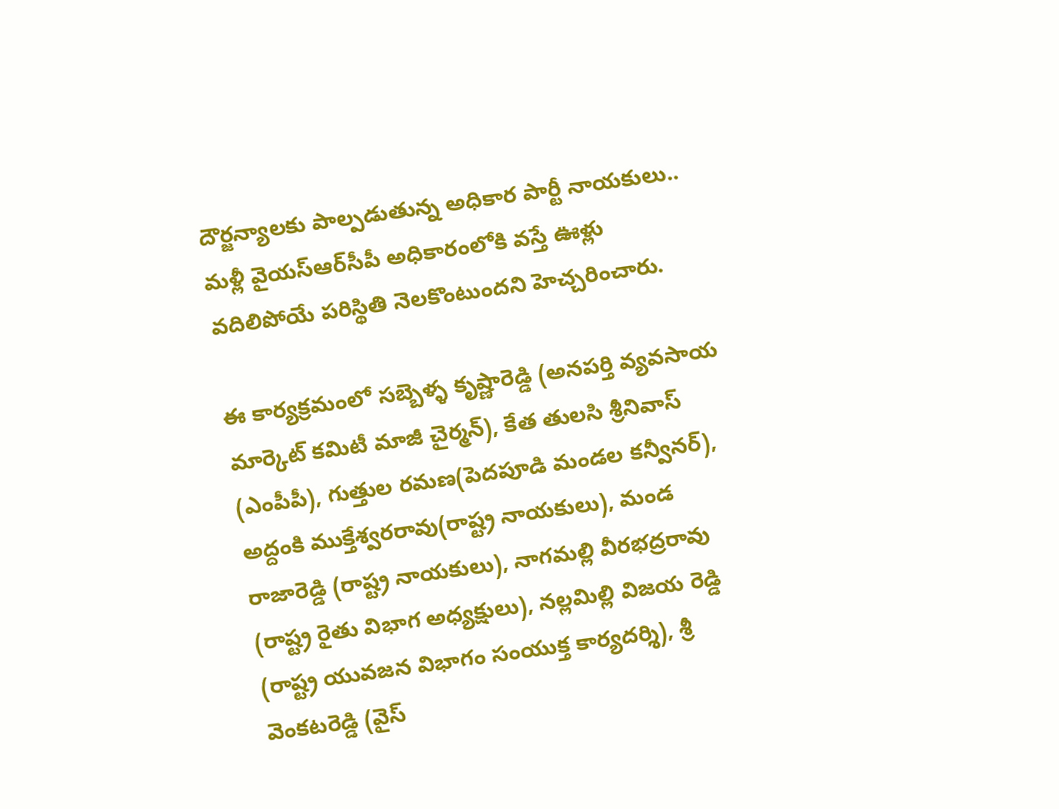దౌర్జన్యాలకు పాల్పడుతున్న అధికార పార్టీ నాయకులు.. మళ్లీ వైయస్‌ఆర్‌సీపీ అధికారంలోకి వస్తే ఊళ్లు వదిలిపోయే పరిస్థితి నెలకొంటుందని హెచ్చరించారు.

ఈ కార్యక్రమంలో సబ్బెళ్ళ కృష్ణారెడ్డి (అనపర్తి వ్యవసాయ మార్కెట్ కమిటీ మాజీ చైర్మన్), కేత తులసి శ్రీనివాస్ (ఎంపీపీ), గుత్తుల రమణ(పెదపూడి మండల కన్వీనర్), అద్దంకి ముక్తేశ్వరరావు(రాష్ట్ర నాయకులు), మండ రాజారెడ్డి (రాష్ట్ర నాయకులు), నాగమల్లి వీరభద్రరావు (రాష్ట్ర రైతు విభాగ అధ్యక్షులు), నల్లమిల్లి విజయ రెడ్డి (రాష్ట్ర యువజన విభాగం సంయుక్త కార్యదర్శి), శ్రీ వెంకటరెడ్డి (వైస్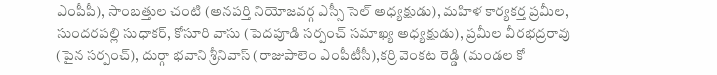ఎంపీపీ), సాంబత్తుల చంటి (అనపర్తి నియోజవర్గ ఎస్సీ సెల్ అధ్యక్షుడు), మహిళ కార్యకర్త ప్రమీల, సుందరపల్లి సుధాకర్, కోసూరి వాసు (పెదపూడి సర్పంచ్ సమాఖ్య అధ్యక్షుడు), ప్రమీల వీరభద్రరావు (పైన సర్పంచ్), దుర్గా భవాని శ్రీనివాస్ (రాజుపాలెం ఎంపీటీసీ),కర్రి వెంకట రెడ్డి (మండల కో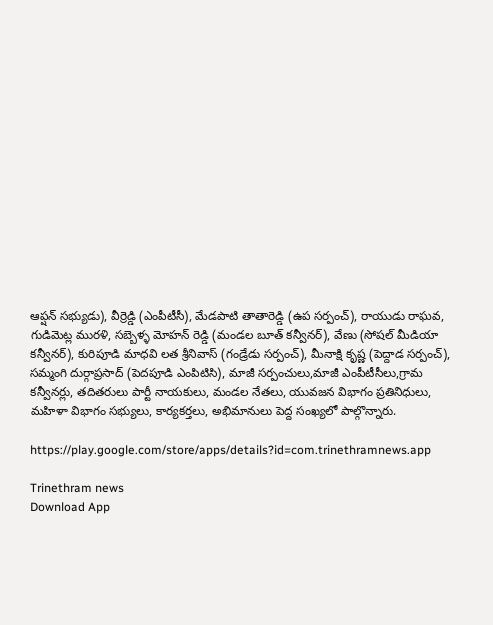ఆప్షన్ సభ్యుడు), వీర్రెడ్డి (ఎంపీటీసీ), మేడపాటి తాతారెడ్డి (ఉప సర్పంచ్), రాయుడు రాఘవ, గుడిమెట్ల మురళి, సబ్బెళ్ళ మోహన్ రెడ్డి (మండల బూత్ కన్వీనర్), వేణు (సోషల్ మీడియా కన్వీనర్), కురిపూడి మాధవి లత శ్రీనివాస్ (గండ్రేడు సర్పంచ్), మీనాక్షి కృష్ణ (పెద్దాడ సర్పంచ్), సమ్మంగి దుర్గాప్రసాద్ (పెదపూడి ఎంపిటిసి), మాజీ సర్పంచులు,మాజీ ఎంపీటీసీలు,గ్రామ కన్వీనర్లు, తదితరులు పార్టీ నాయకులు, మండల నేతలు, యువజన విభాగం ప్రతినిధులు, మహిళా విభాగం సభ్యులు, కార్యకర్తలు, అభిమానులు పెద్ద సంఖ్యలో పాల్గొన్నారు.

https://play.google.com/store/apps/details?id=com.trinethramnews.app

Trinethram news
Download App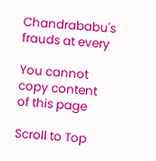Chandrababu's frauds at every

You cannot copy content of this page

Scroll to Top